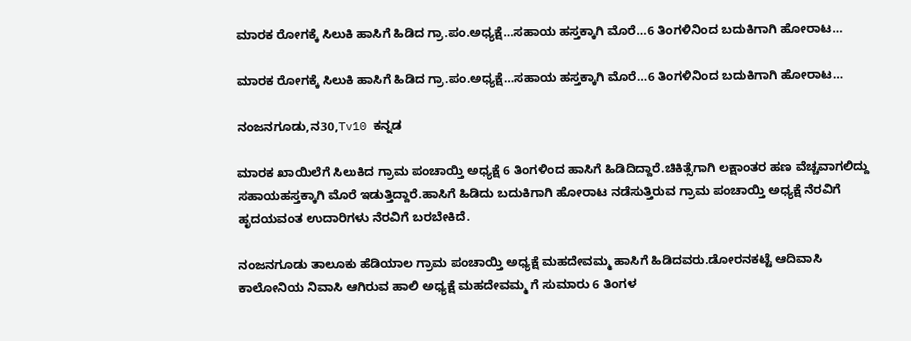ಮಾರಕ ರೋಗಕ್ಕೆ ಸಿಲುಕಿ ಹಾಸಿಗೆ ಹಿಡಿದ ಗ್ರಾ.ಪಂ.ಅಧ್ಯಕ್ಷೆ…ಸಹಾಯ ಹಸ್ತಕ್ಕಾಗಿ ಮೊರೆ…6 ತಿಂಗಳಿನಿಂದ ಬದುಕಿಗಾಗಿ ಹೋರಾಟ…

ಮಾರಕ ರೋಗಕ್ಕೆ ಸಿಲುಕಿ ಹಾಸಿಗೆ ಹಿಡಿದ ಗ್ರಾ.ಪಂ.ಅಧ್ಯಕ್ಷೆ…ಸಹಾಯ ಹಸ್ತಕ್ಕಾಗಿ ಮೊರೆ…6 ತಿಂಗಳಿನಿಂದ ಬದುಕಿಗಾಗಿ ಹೋರಾಟ…

ನಂಜನಗೂಡು,ನ30,Tv10 ಕನ್ನಡ

ಮಾರಕ ಖಾಯಿಲೆಗೆ ಸಿಲುಕಿದ ಗ್ರಾಮ ಪಂಚಾಯ್ತಿ ಅಧ್ಯಕ್ಷೆ 6 ತಿಂಗಳಿಂದ ಹಾಸಿಗೆ ಹಿಡಿದಿದ್ದಾರೆ.ಚಿಕಿತ್ಸೆಗಾಗಿ ಲಕ್ಷಾಂತರ ಹಣ ವೆಚ್ಚವಾಗಲಿದ್ದು ಸಹಾಯಹಸ್ತಕ್ಕಾಗಿ ಮೊರೆ ಇಡುತ್ತಿದ್ದಾರೆ.ಹಾಸಿಗೆ ಹಿಡಿದು ಬದುಕಿಗಾಗಿ ಹೋರಾಟ ನಡೆಸುತ್ತಿರುವ ಗ್ರಾಮ ಪಂಚಾಯ್ತಿ ಅಧ್ಯಕ್ಷೆ ನೆರವಿಗೆ ಹೃದಯವಂತ ಉದಾರಿಗಳು ನೆರವಿಗೆ ಬರಬೇಕಿದೆ.

ನಂಜನಗೂಡು ತಾಲೂಕು ಹೆಡಿಯಾಲ ಗ್ರಾಮ ಪಂಚಾಯ್ತಿ ಅಧ್ಯಕ್ಷೆ ಮಹದೇವಮ್ಮ ಹಾಸಿಗೆ ಹಿಡಿದವರು.ಡೋರನಕಟ್ಟೆ ಆದಿವಾಸಿ ಕಾಲೋನಿಯ ನಿವಾಸಿ ಆಗಿರುವ ಹಾಲಿ ಅಧ್ಯಕ್ಷೆ ಮಹದೇವಮ್ಮ ಗೆ ಸುಮಾರು 6 ತಿಂಗಳ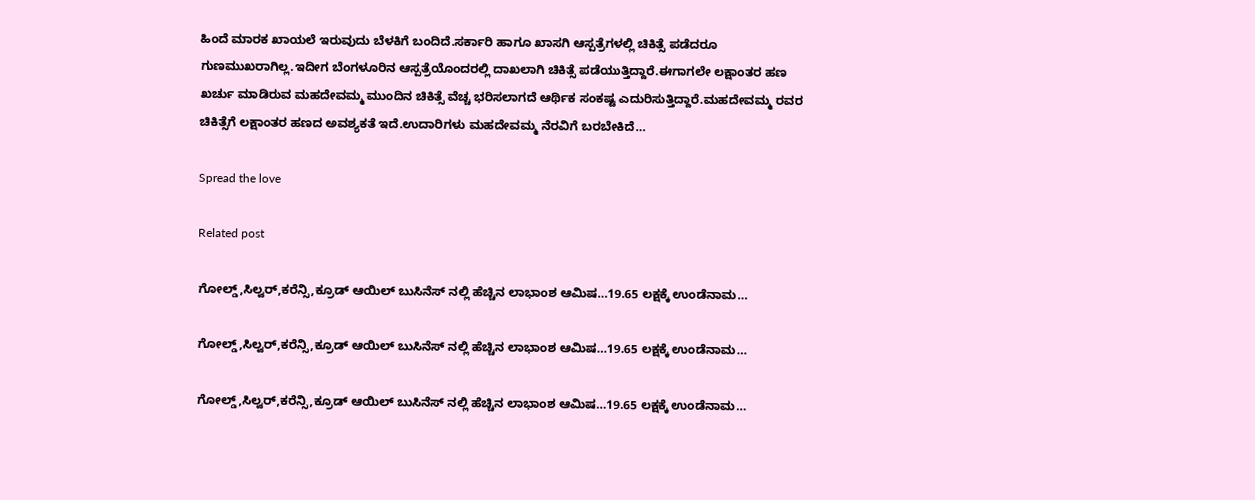ಹಿಂದೆ ಮಾರಕ ಖಾಯಲೆ ಇರುವುದು ಬೆಳಕಿಗೆ ಬಂದಿದೆ.ಸರ್ಕಾರಿ ಹಾಗೂ ಖಾಸಗಿ ಆಸ್ಪತ್ರೆಗಳಲ್ಲಿ ಚಿಕಿತ್ಸೆ ಪಡೆದರೂ ಗುಣಮುಖರಾಗಿಲ್ಲ.ಇದೀಗ ಬೆಂಗಳೂರಿನ ಆಸ್ಪತ್ರೆಯೊಂದರಲ್ಲಿ ದಾಖಲಾಗಿ ಚಿಕಿತ್ಸೆ ಪಡೆಯುತ್ತಿದ್ದಾರೆ.ಈಗಾಗಲೇ ಲಕ್ಷಾಂತರ ಹಣ ಖರ್ಚು ಮಾಡಿರುವ ಮಹದೇವಮ್ಮ ಮುಂದಿನ ಚಿಕಿತ್ಸೆ ವೆಚ್ಚ ಭರಿಸಲಾಗದೆ ಆರ್ಥಿಕ ಸಂಕಷ್ಟ ಎದುರಿಸುತ್ತಿದ್ದಾರೆ.ಮಹದೇವಮ್ಮ ರವರ ಚಿಕಿತ್ಸೆಗೆ ಲಕ್ಷಾಂತರ ಹಣದ ಅವಶ್ಯಕತೆ ಇದೆ.ಉದಾರಿಗಳು ಮಹದೇವಮ್ಮ ನೆರವಿಗೆ ಬರಬೇಕಿದೆ…

Spread the love

Related post

ಗೋಲ್ಡ್,ಸಿಲ್ವರ್,ಕರೆನ್ಸಿ,ಕ್ರೂಡ್ ಆಯಿಲ್ ಬುಸಿನೆಸ್ ನಲ್ಲಿ ಹೆಚ್ಚಿನ ಲಾಭಾಂಶ ಆಮಿಷ…19.65 ಲಕ್ಷಕ್ಕೆ ಉಂಡೆನಾಮ…

ಗೋಲ್ಡ್,ಸಿಲ್ವರ್,ಕರೆನ್ಸಿ,ಕ್ರೂಡ್ ಆಯಿಲ್ ಬುಸಿನೆಸ್ ನಲ್ಲಿ ಹೆಚ್ಚಿನ ಲಾಭಾಂಶ ಆಮಿಷ…19.65 ಲಕ್ಷಕ್ಕೆ ಉಂಡೆನಾಮ…

ಗೋಲ್ಡ್,ಸಿಲ್ವರ್,ಕರೆನ್ಸಿ,ಕ್ರೂಡ್ ಆಯಿಲ್ ಬುಸಿನೆಸ್ ನಲ್ಲಿ ಹೆಚ್ಚಿನ ಲಾಭಾಂಶ ಆಮಿಷ…19.65 ಲಕ್ಷಕ್ಕೆ ಉಂಡೆನಾಮ…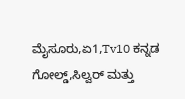ಮೈಸೂರು,ಏ1,Tv10 ಕನ್ನಡ ಗೋಲ್ಡ್,ಸಿಲ್ವರ್ ಮತ್ತು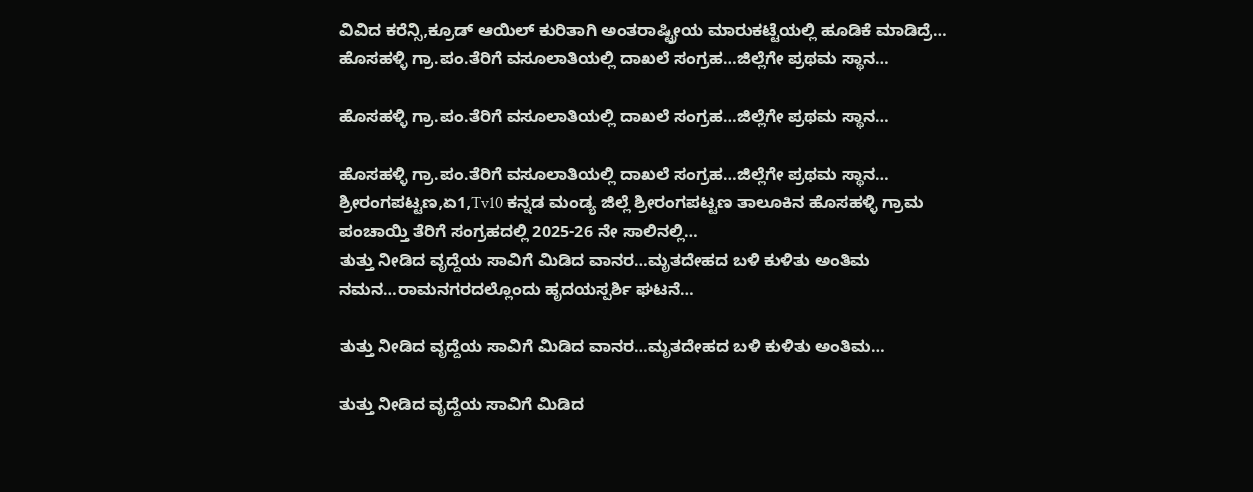ವಿವಿದ ಕರೆನ್ಸಿ,ಕ್ರೂಡ್ ಆಯಿಲ್ ಕುರಿತಾಗಿ ಅಂತರಾಷ್ಟ್ರೀಯ ಮಾರುಕಟ್ಟೆಯಲ್ಲಿ ಹೂಡಿಕೆ ಮಾಡಿದ್ರೆ…
ಹೊಸಹಳ್ಳಿ ಗ್ರಾ.ಪಂ.ತೆರಿಗೆ ವಸೂಲಾತಿಯಲ್ಲಿ ದಾಖಲೆ ಸಂಗ್ರಹ…ಜಿಲ್ಲೆಗೇ ಪ್ರಥಮ ಸ್ಥಾನ…

ಹೊಸಹಳ್ಳಿ ಗ್ರಾ.ಪಂ.ತೆರಿಗೆ ವಸೂಲಾತಿಯಲ್ಲಿ ದಾಖಲೆ ಸಂಗ್ರಹ…ಜಿಲ್ಲೆಗೇ ಪ್ರಥಮ ಸ್ಥಾನ…

ಹೊಸಹಳ್ಳಿ ಗ್ರಾ.ಪಂ.ತೆರಿಗೆ ವಸೂಲಾತಿಯಲ್ಲಿ ದಾಖಲೆ ಸಂಗ್ರಹ…ಜಿಲ್ಲೆಗೇ ಪ್ರಥಮ ಸ್ಥಾನ… ಶ್ರೀರಂಗಪಟ್ಟಣ,ಏ1,Tv10 ಕನ್ನಡ ಮಂಡ್ಯ ಜಿಲ್ಲೆ ಶ್ರೀರಂಗಪಟ್ಟಣ ತಾಲೂಕಿನ ಹೊಸಹಳ್ಳಿ ಗ್ರಾಮ ಪಂಚಾಯ್ತಿ ತೆರಿಗೆ ಸಂಗ್ರಹದಲ್ಲಿ 2025-26 ನೇ ಸಾಲಿನಲ್ಲಿ…
ತುತ್ತು ನೀಡಿದ ವೃದ್ದೆಯ ಸಾವಿಗೆ ಮಿಡಿದ ವಾನರ…ಮೃತದೇಹದ ಬಳಿ ಕುಳಿತು ಅಂತಿಮ ನಮನ…ರಾಮನಗರದಲ್ಲೊಂದು ಹೃದಯಸ್ಪರ್ಶಿ ಘಟನೆ…

ತುತ್ತು ನೀಡಿದ ವೃದ್ದೆಯ ಸಾವಿಗೆ ಮಿಡಿದ ವಾನರ…ಮೃತದೇಹದ ಬಳಿ ಕುಳಿತು ಅಂತಿಮ…

ತುತ್ತು ನೀಡಿದ ವೃದ್ದೆಯ ಸಾವಿಗೆ ಮಿಡಿದ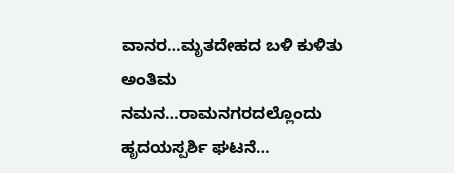ವಾನರ…ಮೃತದೇಹದ ಬಳಿ ಕುಳಿತು ಅಂತಿಮ ನಮನ…ರಾಮನಗರದಲ್ಲೊಂದು ಹೃದಯಸ್ಪರ್ಶಿ ಘಟನೆ…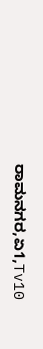ರಾಮನಗರ,ಏ1,Tv10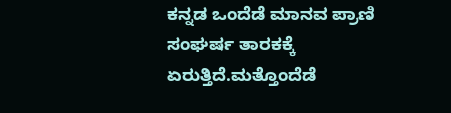ಕನ್ನಡ ಒಂದೆಡೆ ಮಾನವ ಪ್ರಾಣಿ ಸಂಘರ್ಷ ತಾರಕಕ್ಕೆ ಏರುತ್ತಿದೆ.ಮತ್ತೊಂದೆಡೆ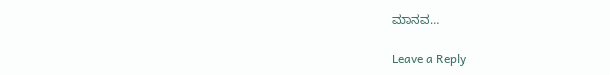ಮಾನವ…

Leave a Reply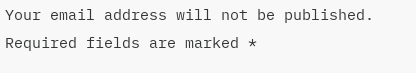Your email address will not be published. Required fields are marked *